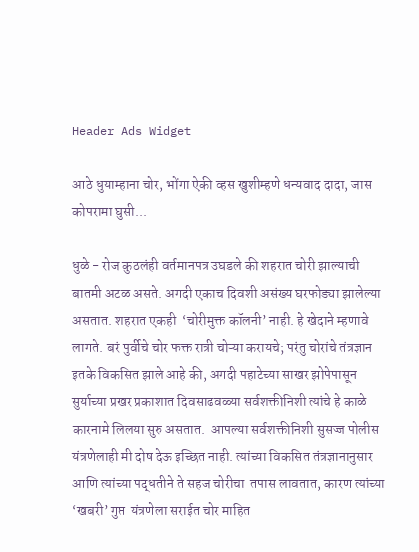Header Ads Widget

आठे धुयाम्हाना चोर, भोंगा ऐकी व्हस खुशीम्हणे धन्यवाद दादा, जास कोपरामा घुसी...

धुळे - रोज कुठलंही वर्तमानपत्र उघडले की शहरात चोरी झाल्याची बातमी अटळ असते. अगदी एकाच दिवशी असंख्य घरफोड्या झालेल्या असतात. शहरात एकही  ‘चोरीमुक्त कॉलनी’ नाही. हे खेदाने म्हणावे लागते. बरं पुर्वीचे चोर फक्त रात्री चोऱ्या करायचे; परंतु चोरांचे तंत्रज्ञान इतके विकसित झाले आहे की, अगदी पहाटेच्या साखर झोपेपासून सुर्याच्या प्रखर प्रकाशात दिवसाढवळ्या सर्वशक्तीनिशी त्यांचे हे काळे कारनामे लिलया सुरु असतात.  आपल्या सर्वशक्तीनिशी सुसज्ज पोलीस यंत्रणेलाही मी दोष देऊ इच्छित नाही. त्यांच्या विकसित तंत्रज्ञानानुसार  आणि त्यांच्या पद्धतीने ते सहज चोरीचा  तपास लावतात, कारण त्यांच्या ‘खबरी’ गुप्त  यंत्रणेला सराईत चोर माहित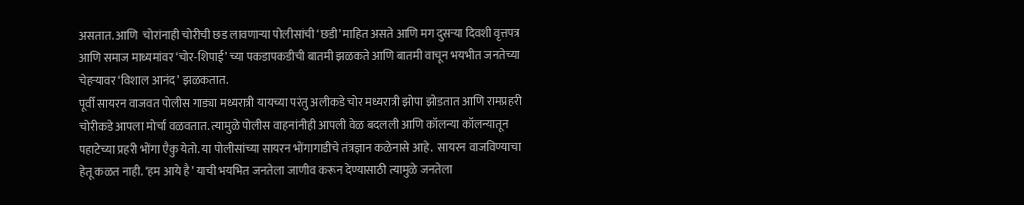असतात. आणि  चोरांनाही चोरीची छड लावणाऱ्या पोलीसांची ‘छडी’ माहित असते आणि मग दुसऱ्या दिवशी वृत्तपत्र आणि समाज माध्यमांवर ‘चोर-शिपाई’ च्या पकडापकडीची बातमी झळकते आणि बातमी वाचून भयभीत जनतेच्या चेहऱ्यावर ‘विशाल आनंद’ झळकतात.
पूर्वी सायरन वाजवत पोलीस गाड्या मध्यरात्री यायच्या परंतु अलीकडे चोर मध्यरात्री झोपा झोडतात आणि रामप्रहरी चोरीकडे आपला मोर्चा वळवतात. त्यामुळे पोलीस वाहनांनीही आपली वेळ बदलली आणि कॉलन्या कॉलन्यातून पहाटेच्या प्रहरी भोंगा एैकु येतो. या पोलीसांच्या सायरन भोंगागाडीचे तंत्रज्ञान कळेनासे आहे.  सायरन वाजविण्याचा हेतू कळत नाही. ‘हम आये है’ याची भयभित जनतेला जाणीव करून देण्यासाठी त्यामुळे जनतेला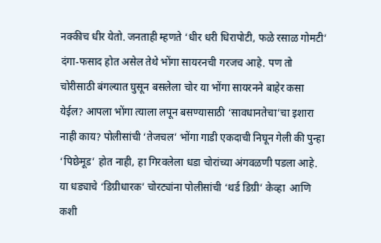नक्कीच धीर येतो. जनताही म्हणते ‘धीर धरी धिरापोटी, फळे रसाळ गोमटी’ दंगा-फसाद होत असेल तेथे भोंगा सायरनची गरजच आहे. पण तो चोरीसाठी बंगल्यात घुसून बसलेला चोर या भोंगा सायरनने बाहेर कसा येईल? आपला भोंगा त्याला लपून बसण्यासाठी ‘सावधानतेचा’चा इशारा नाही काय? पोलीसांची ‘तेजचल’ भोंगा गाडी एकदाची निघून गेली की पुन्हा ‘पिछेमूड’ होत नाही, हा गिरवलेला धडा चोरांच्या अंगवळणी पडला आहे. या धड्याचे ‘डिग्रीधारक’ चोरट्यांना पोलीसांची ‘थर्ड डिग्री’ केव्हा  आणि  कशी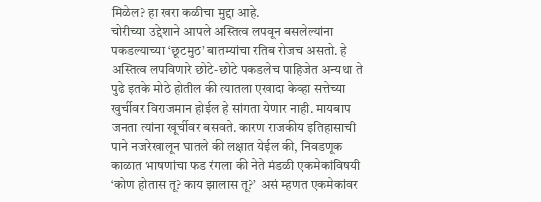मिळेल? हा खरा कळीचा मुद्दा आहे.
चोरीच्या उद्देशाने आपले अस्तित्व लपवून बसलेल्यांना पकडल्याच्या ‘छूटमुठ’ बातम्यांचा रतिब रोजच असतो. हे अस्तित्व लपविणारे छोटे-छोटे पकडलेच पाहिजेत अन्यथा ते पुढे इतके मोठे होतील की त्यातला एखादा केव्हा सत्तेच्या खुर्चीवर विराजमान होईल हे सांगता येणार नाही. मायबाप जनता त्यांना खूर्चीवर बसवते. कारण राजकीय इतिहासाची पाने नजरेखालून घातले की लक्षात येईल की, निवडणूक काळात भाषणांचा फड रंगला की नेते मंडळी एकमेकांविषयी ‘कोण होतास तू? काय झालास तू?’  असं म्हणत एकमेकांवर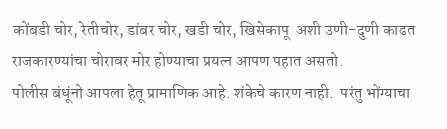कोंबडी चोर, रेतीचोर, डांबर चोर, खडी चोर, खिसेकापू  अशी उणी-दुणी काढत राजकारण्यांचा चोरावर मोर होण्याचा प्रयत्न आपण पहात असतो.
पोलीस बंधूंनो आपला हेतू प्रामाणिक आहे. शंकेचे कारण नाही.  परंतु भोंग्याचा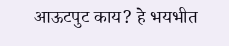आऊटपुट काय? हे भयभीत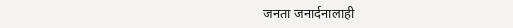जनता जनार्दनालाही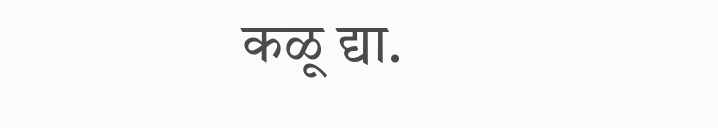कळू द्या.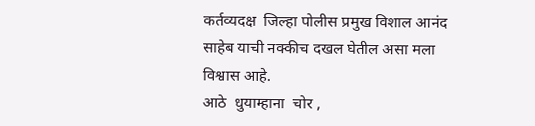कर्तव्यदक्ष  जिल्हा पोलीस प्रमुख विशाल आनंद साहेब याची नक्कीच दखल घेतील असा मला विश्वास आहे.
आठे  धुयाम्हाना  चोर ,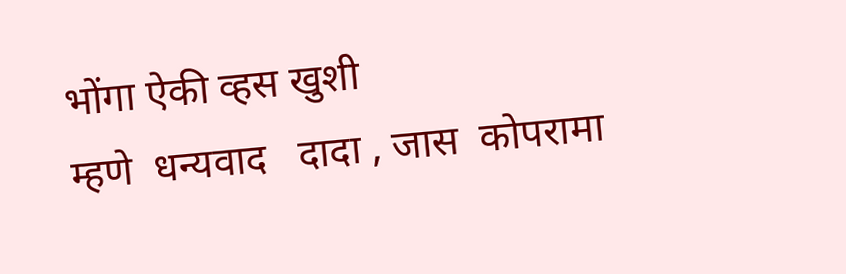भोंगा ऐकी व्हस खुशी
म्हणे  धन्यवाद   दादा , जास  कोपरामा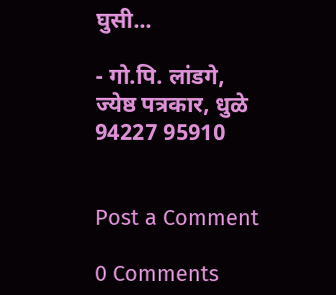घुसी...

- गो.पि. लांडगे,
ज्येष्ठ पत्रकार, धुळे
94227 95910


Post a Comment

0 Comments